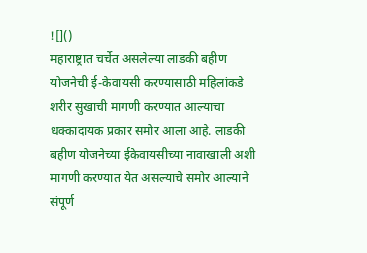![]()
महाराष्ट्रात चर्चेत असलेल्या लाडकी बहीण योजनेची ई-केवायसी करण्यासाठी महिलांकडे शरीर सुखाची मागणी करण्यात आल्याचा धक्कादायक प्रकार समोर आला आहे. लाडकी बहीण योजनेच्या ईकेवायसीच्या नावाखाली अशी मागणी करण्यात येत असल्याचे समोर आल्याने संपूर्ण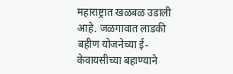महाराष्ट्रात खळबळ उडाली आहे. जळगावात लाडकी बहीण योजनेच्या ई-केवायसीच्या बहाण्याने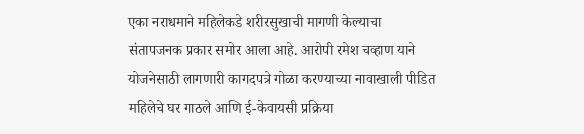एका नराधमाने महिलेकडे शरीरसुखाची मागणी केल्याचा संतापजनक प्रकार समोर आला आहे. आरोपी रमेश चव्हाण याने योजनेसाठी लागणारी कागदपत्रे गोळा करण्याच्या नावाखाली पीडित महिलेचे घर गाठले आणि ई-केवायसी प्रक्रिया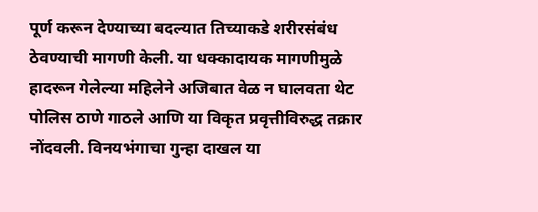पूर्ण करून देण्याच्या बदल्यात तिच्याकडे शरीरसंबंध ठेवण्याची मागणी केली. या धक्कादायक मागणीमुळे हादरून गेलेल्या महिलेने अजिबात वेळ न घालवता थेट पोलिस ठाणे गाठले आणि या विकृत प्रवृत्तीविरुद्ध तक्रार नोंदवली. विनयभंगाचा गुन्हा दाखल या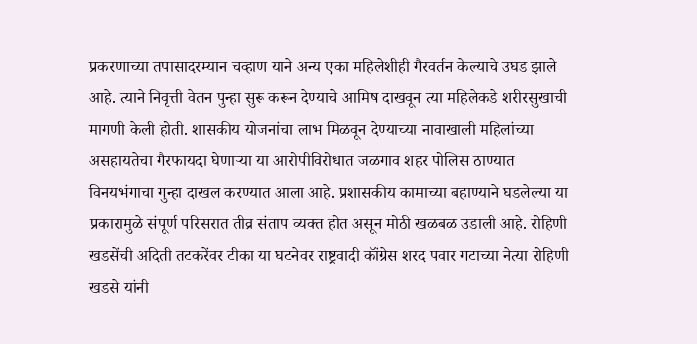प्रकरणाच्या तपासादरम्यान चव्हाण याने अन्य एका महिलेशीही गैरवर्तन केल्याचे उघड झाले आहे. त्याने निवृत्ती वेतन पुन्हा सुरू करून देण्याचे आमिष दाखवून त्या महिलेकडे शरीरसुखाची मागणी केली होती. शासकीय योजनांचा लाभ मिळवून देण्याच्या नावाखाली महिलांच्या असहायतेचा गैरफायदा घेणाऱ्या या आरोपीविरोधात जळगाव शहर पोलिस ठाण्यात विनयभंगाचा गुन्हा दाखल करण्यात आला आहे. प्रशासकीय कामाच्या बहाण्याने घडलेल्या या प्रकारामुळे संपूर्ण परिसरात तीव्र संताप व्यक्त होत असून मोठी खळबळ उडाली आहे. रोहिणी खडसेंची अदिती तटकरेंवर टीका या घटनेवर राष्ट्रवादी कॉंग्रेस शरद पवार गटाच्या नेत्या रोहिणी खडसे यांनी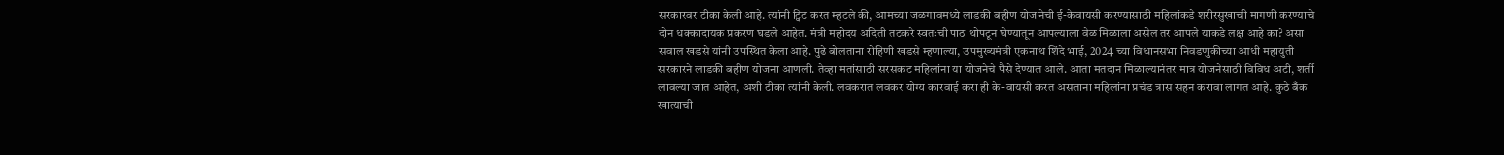सरकारवर टीका केली आहे. त्यांनी ट्विट करत म्हटले की, आमच्या जळगावमध्ये लाडकी बहीण योजनेची ई-केवायसी करण्यासाठी महिलांकडे शरीरसुखाची मागणी करण्याचे दोन धक्कादायक प्रकरण घडले आहेत. मंत्री महोदय अदिती तटकरे स्वतःची पाठ थोपटून घेण्यातून आपल्याला वेळ मिळाला असेल तर आपले याकडे लक्ष आहे का? असा सवाल खडसे यांनी उपस्थित केला आहे. पुढे बोलताना रोहिणी खडसे म्हणाल्या, उपमुख्यमंत्री एकनाथ शिंदे भाई, 2024 च्या विधानसभा निवडणुकीच्या आधी महायुती सरकारने लाडकी बहीण योजना आणली. तेव्हा मतांसाठी सरसकट महिलांना या योजनेचे पैसे देण्यात आले. आता मतदान मिळाल्यानंतर मात्र योजनेसाठी विविध अटी, शर्ती लावल्या जात आहेत, अशी टीका त्यांनी केली. लवकरात लवकर योग्य कारवाई करा ही के-वायसी करत असताना महिलांना प्रचंड त्रास सहन करावा लागत आहे. कुठे बँक खात्याची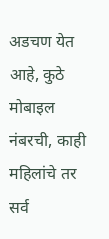अडचण येत आहे, कुठे मोबाइल नंबरची, काही महिलांचे तर सर्व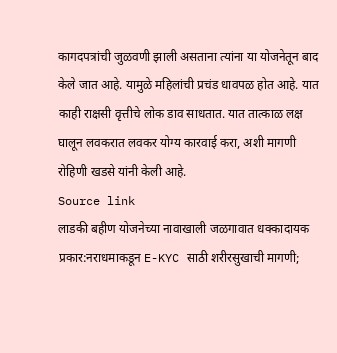कागदपत्रांची जुळवणी झाली असताना त्यांना या योजनेतून बाद केले जात आहे. यामुळे महिलांची प्रचंड धावपळ होत आहे. यात काही राक्षसी वृत्तीचे लोक डाव साधतात. यात तात्काळ लक्ष घालून लवकरात लवकर योग्य कारवाई करा, अशी मागणी रोहिणी खडसे यांनी केली आहे.
Source link
लाडकी बहीण योजनेच्या नावाखाली जळगावात धक्कादायक प्रकार:नराधमाकडून E-KYC साठी शरीरसुखाची मागणी;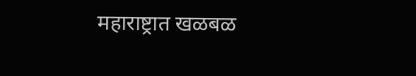महाराष्ट्रात खळबळ